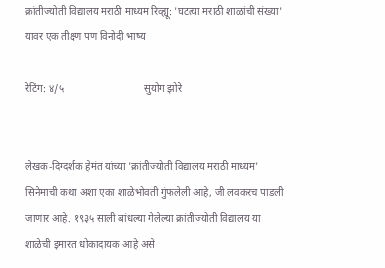क्रांतीज्योती विद्यालय मराठी माध्यम रिव्ह्यू: 'घटत्या मराठी शाळांची संख्या' यावर एक तीक्ष्ण पण विनोदी भाष्य

रेटिंग: ४/५                               सुयोग झोरे


लेखक-दिग्दर्शक हेमंत यांच्या 'क्रांतीज्योती विद्यालय मराठी माध्यम' सिनेमाची कथा अशा एका शाळेभोवती गुंफलेली आहे, जी लवकरच पाडली जाणार आहे. १९३५ साली बांधल्या गेलेल्या क्रांतीज्योती विद्यालय या शाळेची इमारत धोकादायक आहे असे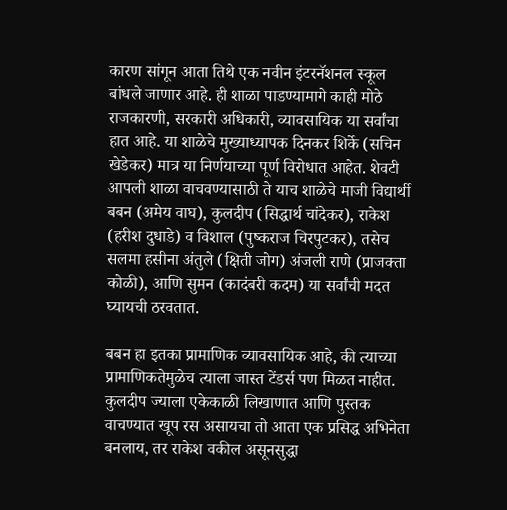कारण सांगून आता तिथे एक नवीन इंटरनॅशनल स्कूल बांधले जाणार आहे. ही शाळा पाडण्यामागे काही मोठे राजकारणी, सरकारी अधिकारी, व्यावसायिक या सर्वांचा हात आहे. या शाळेचे मुख्याध्यापक दिनकर शिर्के (सचिन खेडेकर) मात्र या निर्णयाच्या पूर्ण विरोधात आहेत. शेवटी आपली शाळा वाचवण्यासाठी ते याच शाळेचे माजी विद्यार्थी बबन (अमेय वाघ), कुलदीप (सिद्धार्थ चांदेकर), राकेश (हरीश दुधाडे) व विशाल (पुष्कराज चिरपुटकर), तसेच सलमा हसीना अंतुले (क्षिती जोग) अंजली राणे (प्राजक्ता कोळी), आणि सुमन (कादंबरी कदम) या सर्वांची मदत घ्यायची ठरवतात.

बबन हा इतका प्रामाणिक व्यावसायिक आहे, की त्याच्या प्रामाणिकतेमुळेच त्याला जास्त टेंडर्स पण मिळत नाहीत. कुलदीप ज्याला एकेकाळी लिखाणात आणि पुस्तक वाचण्यात खूप रस असायचा तो आता एक प्रसिद्ध अभिनेता बनलाय, तर राकेश वकील असूनसुद्धा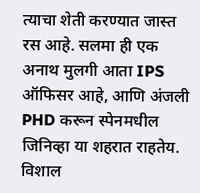त्याचा शेती करण्यात जास्त रस आहे. सलमा ही एक अनाथ मुलगी आता IPS ऑफिसर आहे, आणि अंजली PHD करून स्पेनमधील जिनिव्हा या शहरात राहतेय. विशाल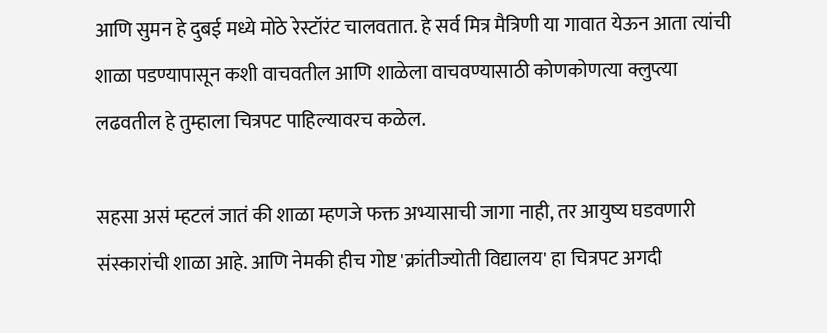आणि सुमन हे दुबई मध्ये मोठे रेस्टॉरंट चालवतात. हे सर्व मित्र मैत्रिणी या गावात येऊन आता त्यांची शाळा पडण्यापासून कशी वाचवतील आणि शाळेला वाचवण्यासाठी कोणकोणत्या क्लुप्त्या लढवतील हे तुम्हाला चित्रपट पाहिल्यावरच कळेल.

सहसा असं म्हटलं जातं की शाळा म्हणजे फक्त अभ्यासाची जागा नाही, तर आयुष्य घडवणारी संस्कारांची शाळा आहे. आणि नेमकी हीच गोष्ट 'क्रांतीज्योती विद्यालय' हा चित्रपट अगदी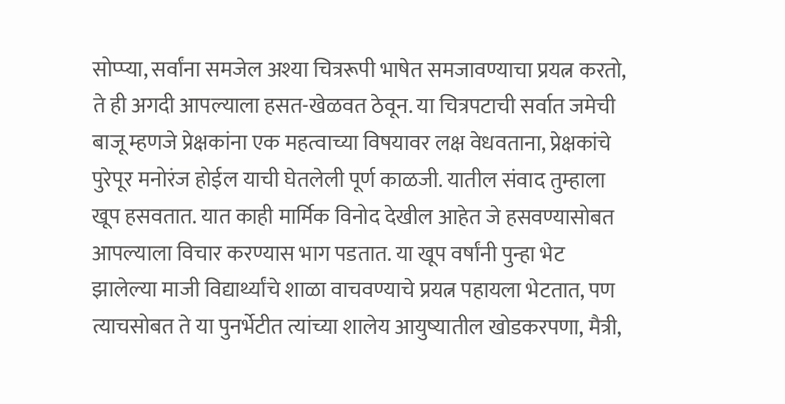सोप्प्या, सर्वांना समजेल अश्या चित्ररूपी भाषेत समजावण्याचा प्रयत्न करतो, ते ही अगदी आपल्याला हसत-खेळवत ठेवून. या चित्रपटाची सर्वात जमेची बाजू म्हणजे प्रेक्षकांना एक महत्वाच्या विषयावर लक्ष वेधवताना, प्रेक्षकांचे पुरेपूर मनोरंज होईल याची घेतलेली पूर्ण काळजी. यातील संवाद तुम्हाला खूप हसवतात. यात काही मार्मिक विनोद देखील आहेत जे हसवण्यासोबत आपल्याला विचार करण्यास भाग पडतात. या खूप वर्षांनी पुन्हा भेट झालेल्या माजी विद्यार्थ्यांचे शाळा वाचवण्याचे प्रयत्न पहायला भेटतात, पण त्याचसोबत ते या पुनर्भेटीत त्यांच्या शालेय आयुष्यातील खोडकरपणा, मैत्री,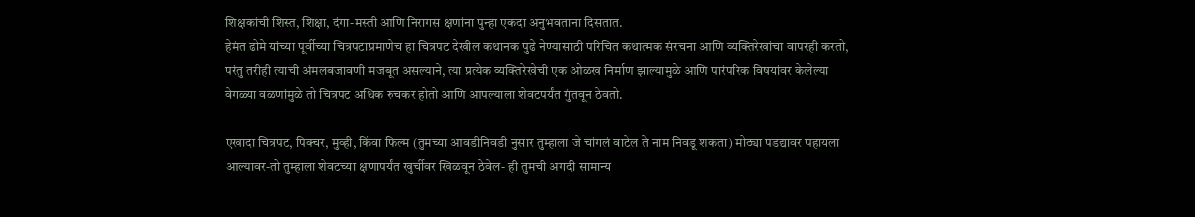शिक्षकांची शिस्त, शिक्षा, दंगा-मस्ती आणि निरागस क्षणांना पुन्हा एकदा अनुभवताना दिसतात.
हेमंत ढोमे यांच्या पूर्वीच्या चित्रपटाप्रमाणेच हा चित्रपट देखील कथानक पुढे नेण्यासाठी परिचित कथात्मक संरचना आणि व्यक्तिरेखांचा वापरही करतो, परंतु तरीही त्याची अंमलबजावणी मजबूत असल्याने, त्या प्रत्येक व्यक्तिरेखेची एक ओळख निर्माण झाल्यामुळे आणि पारंपरिक विषयांवर केलेल्या वेगळ्या वळणांमुळे तो चित्रपट अधिक रुचकर होतो आणि आपल्याला शेवटपर्यंत गुंतवून ठेवतो.

एखादा चित्रपट, पिक्चर, मुव्ही, किंवा फिल्म (तुमच्या आवडीनिवडी नुसार तुम्हाला जे चांगलं वाटेल ते नाम निवडू शकता) मोठ्या पडद्यावर पहायला आल्यावर-तो तुम्हाला शेवटच्या क्षणापर्यंत खुर्चीवर खिळवून ठेवेल- ही तुमची अगदी सामान्य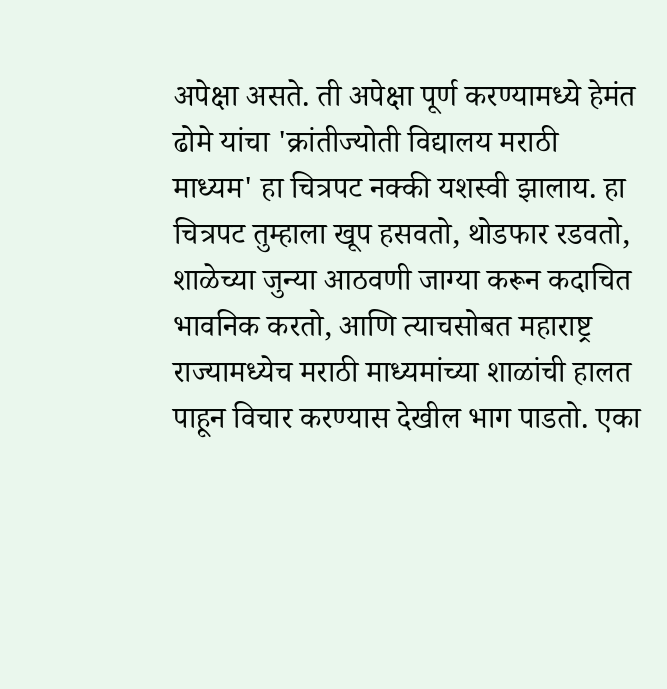अपेक्षा असते. ती अपेक्षा पूर्ण करण्यामध्ये हेमंत ढोमे यांचा 'क्रांतीज्योती विद्यालय मराठी माध्यम' हा चित्रपट नक्की यशस्वी झालाय. हा चित्रपट तुम्हाला खूप हसवतो, थोडफार रडवतो, शाळेच्या जुन्या आठवणी जाग्या करून कदाचित भावनिक करतो, आणि त्याचसोबत महाराष्ट्र राज्यामध्येच मराठी माध्यमांच्या शाळांची हालत पाहून विचार करण्यास देखील भाग पाडतो. एका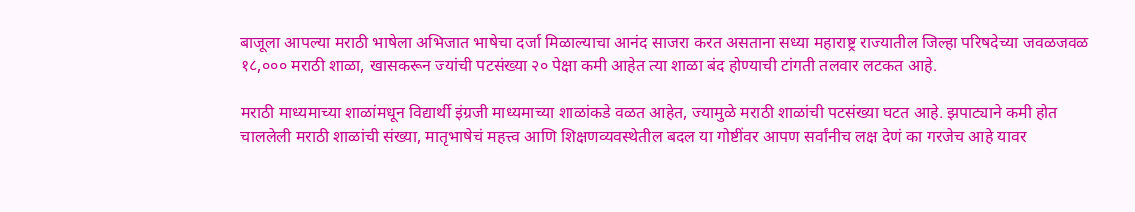बाजूला आपल्या मराठी भाषेला अभिजात भाषेचा दर्जा मिळाल्याचा आनंद साजरा करत असताना सध्या महाराष्ट्र राज्यातील जिल्हा परिषदेच्या जवळजवळ १८,००० मराठी शाळा, खासकरून ज्यांची पटसंख्या २० पेक्षा कमी आहेत त्या शाळा बंद होण्याची टांगती तलवार लटकत आहे.

मराठी माध्यमाच्या शाळांमधून विद्यार्थी इंग्रजी माध्यमाच्या शाळांकडे वळत आहेत, ज्यामुळे मराठी शाळांची पटसंख्या घटत आहे. झपाट्याने कमी होत चाललेली मराठी शाळांची संख्या, मातृभाषेचं महत्त्व आणि शिक्षणव्यवस्थेतील बदल या गोष्टींवर आपण सर्वांनीच लक्ष देणं का गरजेच आहे यावर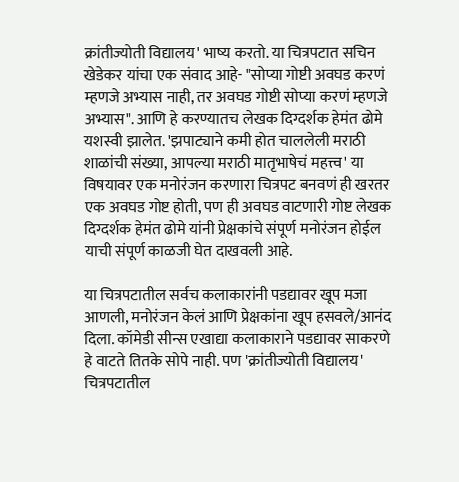क्रांतीज्योती विद्यालय' भाष्य करतो. या चित्रपटात सचिन खेडेकर यांचा एक संवाद आहे- "सोप्या गोष्टी अवघड करणं म्हणजे अभ्यास नाही, तर अवघड गोष्टी सोप्या करणं म्हणजे अभ्यास". आणि हे करण्यातच लेखक दिग्दर्शक हेमंत ढोमे यशस्वी झालेत. 'झपाट्याने कमी होत चाललेली मराठी शाळांची संख्या, आपल्या मराठी मातृभाषेचं महत्त्व' या विषयावर एक मनोरंजन करणारा चित्रपट बनवणं ही खरतर एक अवघड गोष्ट होती, पण ही अवघड वाटणारी गोष्ट लेखक दिग्दर्शक हेमंत ढोमे यांनी प्रेक्षकांचे संपूर्ण मनोरंजन होईल याची संपूर्ण काळजी घेत दाखवली आहे.

या चित्रपटातील सर्वच कलाकारांनी पडद्यावर खूप मजा आणली, मनोरंजन केलं आणि प्रेक्षकांना खूप हसवले/आनंद दिला. कॉमेडी सीन्स एखाद्या कलाकाराने पडद्यावर साकरणे हे वाटते तितके सोपे नाही. पण 'क्रांतीज्योती विद्यालय' चित्रपटातील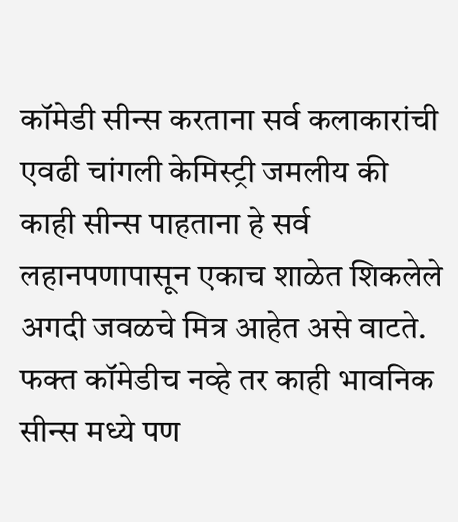कॉमेडी सीन्स करताना सर्व कलाकारांची एवढी चांगली केमिस्ट्री जमलीय की काही सीन्स पाहताना हे सर्व लहानपणापासून एकाच शाळेत शिकलेले अगदी जवळचे मित्र आहेत असे वाटते. फक्त कॉमेडीच नव्हे तर काही भावनिक सीन्स मध्ये पण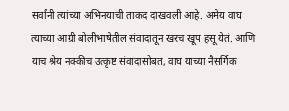सर्वांनी त्यांच्या अभिनयाची ताकद दाखवली आहे. अमेय वाघ त्याच्या आग्री बोलीभाषेतील संवादातून खरच खूप हसू येतं. आणि याच श्रेय नक्कीच उत्कृष्ट संवादासोबत, वाघ याच्या नैसर्गिक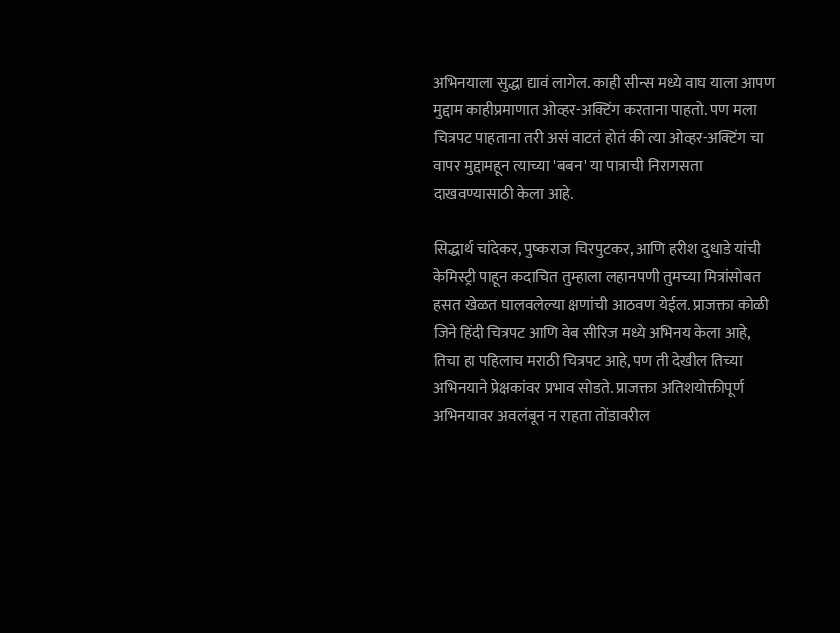अभिनयाला सुद्धा द्यावं लागेल. काही सीन्स मध्ये वाघ याला आपण मुद्दाम काहीप्रमाणात ओव्हर-अक्टिंग करताना पाहतो. पण मला चित्रपट पाहताना तरी असं वाटतं होतं की त्या ओव्हर-अक्टिंग चा वापर मुद्दामहून त्याच्या 'बबन' या पात्राची निरागसता दाखवण्यासाठी केला आहे.

सिद्धार्थ चांदेकर, पुष्कराज चिरपुटकर, आणि हरीश दुधाडे यांची केमिस्ट्री पाहून कदाचित तुम्हाला लहानपणी तुमच्या मित्रांसोबत हसत खेळत घालवलेल्या क्षणांची आठवण येईल. प्राजक्ता कोळी जिने हिंदी चित्रपट आणि वेब सीरिज मध्ये अभिनय केला आहे, तिचा हा पहिलाच मराठी चित्रपट आहे, पण ती देखील तिच्या अभिनयाने प्रेक्षकांवर प्रभाव सोडते. प्राजक्ता अतिशयोक्तीपूर्ण अभिनयावर अवलंबून न राहता तोंडावरील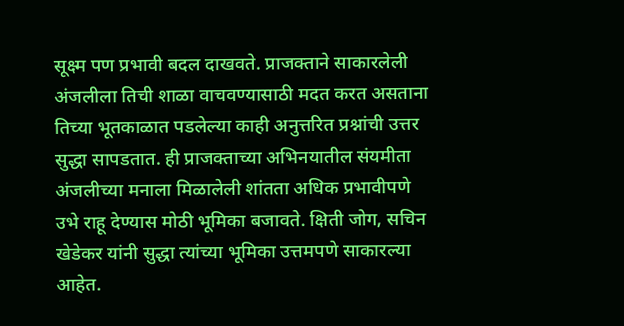सूक्ष्म पण प्रभावी बदल दाखवते. प्राजक्ताने साकारलेली अंजलीला तिची शाळा वाचवण्यासाठी मदत करत असताना तिच्या भूतकाळात पडलेल्या काही अनुत्तरित प्रश्नांची उत्तर सुद्धा सापडतात. ही प्राजक्ताच्या अभिनयातील संयमीता अंजलीच्या मनाला मिळालेली शांतता अधिक प्रभावीपणे उभे राहू देण्यास मोठी भूमिका बजावते. क्षिती जोग, सचिन खेडेकर यांनी सुद्धा त्यांच्या भूमिका उत्तमपणे साकारल्या आहेत.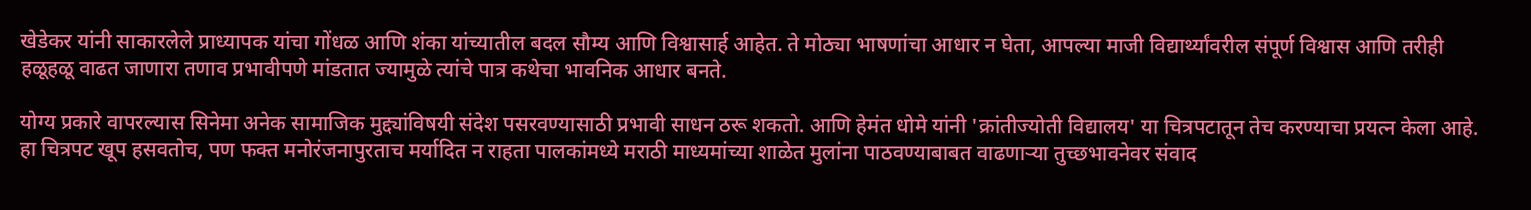खेडेकर यांनी साकारलेले प्राध्यापक यांचा गोंधळ आणि शंका यांच्यातील बदल सौम्य आणि विश्वासार्ह आहेत. ते मोठ्या भाषणांचा आधार न घेता, आपल्या माजी विद्यार्थ्यांवरील संपूर्ण विश्वास आणि तरीही हळूहळू वाढत जाणारा तणाव प्रभावीपणे मांडतात ज्यामुळे त्यांचे पात्र कथेचा भावनिक आधार बनते.

योग्य प्रकारे वापरल्यास सिनेमा अनेक सामाजिक मुद्द्यांविषयी संदेश पसरवण्यासाठी प्रभावी साधन ठरू शकतो. आणि हेमंत धोमे यांनी 'क्रांतीज्योती विद्यालय' या चित्रपटातून तेच करण्याचा प्रयत्न केला आहे. हा चित्रपट खूप हसवतोच, पण फक्त मनोरंजनापुरताच मर्यादित न राहता पालकांमध्ये मराठी माध्यमांच्या शाळेत मुलांना पाठवण्याबाबत वाढणाऱ्या तुच्छभावनेवर संवाद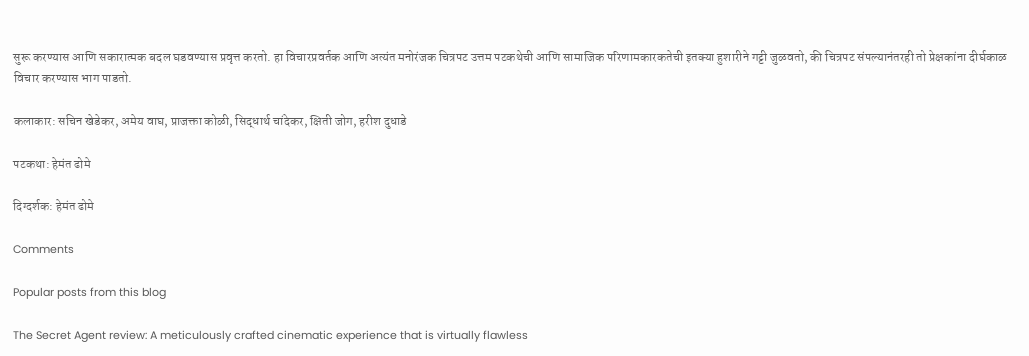सुरू करण्यास आणि सकारात्मक बदल घडवण्यास प्रवृत्त करतो. हा विचारप्रवर्तक आणि अत्यंत मनोरंजक चित्रपट उत्तम पटकथेची आणि सामाजिक परिणामकारकतेची इतक्या हुशारीने गट्टी जुळवतो, की चित्रपट संपल्यानंतरही तो प्रेक्षकांना दीर्घकाळ विचार करण्यास भाग पाडतो.

कलाकार: सचिन खेडेकर, अमेय वाघ, प्राजक्ता कोळी, सिद्धार्थ चांदेकर, क्षिती जोग, हरीश दुधाडे

पटकथा: हेमंत ढोमे

दिग्दर्शक: हेमंत ढोमे

Comments

Popular posts from this blog

The Secret Agent review: A meticulously crafted cinematic experience that is virtually flawless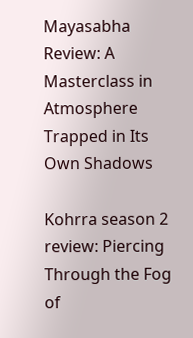Mayasabha Review: A Masterclass in Atmosphere Trapped in Its Own Shadows

Kohrra season 2 review: Piercing Through the Fog of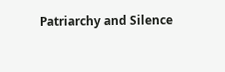Patriarchy and Silence